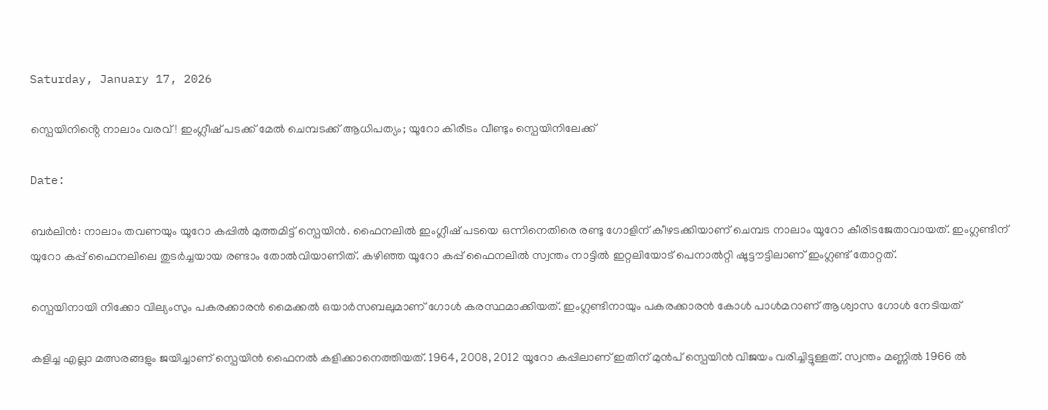Saturday, January 17, 2026

സ്പെയിനിൻ്റെ നാലാം വരവ്! ഇംഗ്ലീഷ് പടക്ക് മേൽ ചെമ്പടക്ക് ആധിപത്യം; യൂറോ കിരീടം വീണ്ടും സ്പെയിനിലേക്ക്

Date:

ബർലിൻ: നാലാം തവണയും യൂറോ കപ്പിൽ മുത്തമിട്ട് സ്പെയിൻ. ഫൈനലിൽ ഇംഗ്ലീഷ് പടയെ ഒന്നിനെതിരെ രണ്ടു ഗോളിന് കീഴടക്കിയാണ് ചെമ്പട നാലാം യൂറോ കീരിടജേതാവായത്. ഇംഗ്ലണ്ടിന് യുറോ കപ്പ് ഫൈനലിലെ തുടർച്ചയായ രണ്ടാം തോൽവിയാണിത്. കഴിഞ്ഞ യൂറോ കപ്പ് ഫൈനലിൽ സ്വന്തം നാട്ടിൽ ഇറ്റലിയോട് പെനാൽറ്റി ഷൂട്ടൗട്ടിലാണ് ഇംഗ്ലണ്ട് തോറ്റത്.

സ്പെയിനായി നിക്കോ വില്യംസും പകരക്കാരൻ മൈക്കൽ ഒയാർസബലുമാണ് ഗോൾ കരസ്ഥമാക്കിയത്. ഇംഗ്ലണ്ടിനായും പകരക്കാരൻ കോൾ പാൾമറാണ് ആശ്വാസ ഗോൾ നേടിയത്

കളിച്ച എല്ലാ മത്സരങ്ങളും ജയിച്ചാണ് സ്പെയിൻ ഫൈനൽ കളിക്കാനെത്തിയത്. 1964, 2008, 2012 യൂറോ കപ്പിലാണ് ഇതിന് മുൻപ് സ്പെയിൻ വിജയം വരിച്ചിട്ടുള്ളത്. സ്വന്തം മണ്ണിൽ 1966 ൽ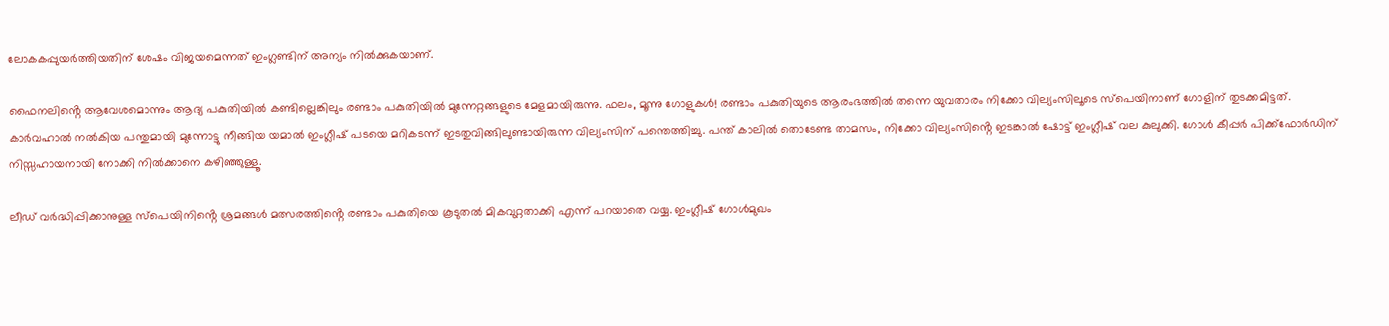ലോകകപ്പുയർത്തിയതിന് ശേഷം വിജയമെന്നത് ഇംഗ്ലണ്ടിന് അന്യം നിൽക്കുകയാണ്.

ഫൈനലിൻ്റെ ആവേശമൊന്നും ആദ്യ പകുതിയിൽ കണ്ടില്ലെങ്കിലും രണ്ടാം പകുതിയിൽ മുന്നേറ്റങ്ങളുടെ മേളമായിരുന്നു. ഫലം, മൂന്നു ഗോളുകൾ! രണ്ടാം പകുതിയുടെ ആരംഭത്തിൽ തന്നെ യുവതാരം നിക്കോ വില്യംസിലൂടെ സ്പെയിനാണ് ഗോളിന് തുടക്കമിട്ടത്. കാർവഹാൽ നൽകിയ പന്തുമായി മുന്നോട്ടു നീങ്ങിയ യമാൽ ഇംഗ്ലീഷ് പടയെ മറികടന്ന് ഇടതുവിങ്ങിലുണ്ടായിരുന്ന വില്യംസിന് പന്തെത്തിച്ചു. പന്ത് കാലിൽ തൊടേണ്ട താമസം, നിക്കോ വില്യംസിൻ്റെ ഇടങ്കാൽ ഷോട്ട് ഇംഗ്ലീഷ് വല കുലുക്കി. ഗോൾ കീപ്പർ പിക്ക്ഫോർഡിന് നിസ്സഹായനായി നോക്കി നിൽക്കാനെ കഴിഞ്ഞുള്ളൂ.

ലീഡ് വർദ്ധിപ്പിക്കാനുള്ള സ്പെയിനിൻ്റെ ശ്രമങ്ങൾ മത്സരത്തിൻ്റെ രണ്ടാം പകുതിയെ കൂടുതൽ മികവുറ്റതാക്കി എന്ന് പറയാതെ വയ്യ. ഇംഗ്ലീഷ് ഗോൾമുഖം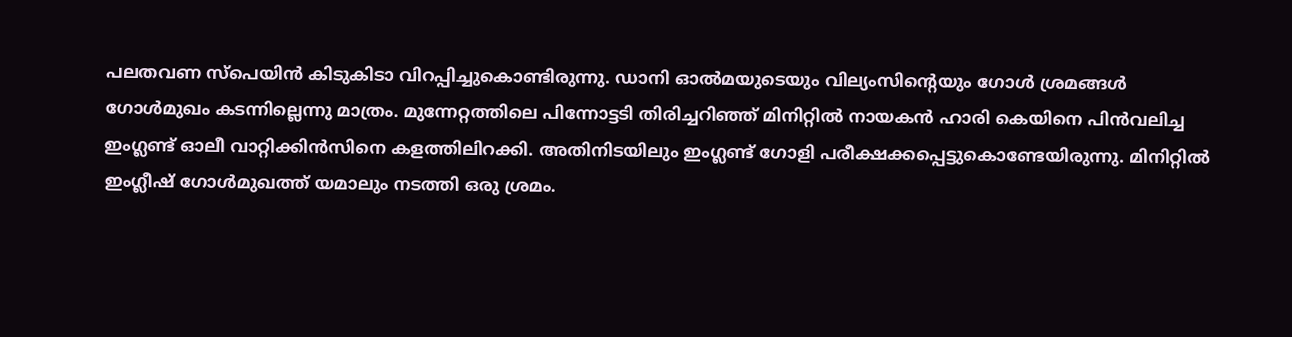പലതവണ സ്പെയിൻ കിടുകിടാ വിറപ്പിച്ചുകൊണ്ടിരുന്നു. ഡാനി ഓൽമയുടെയും വില്യംസിന്‍റെയും ഗോൾ ശ്രമങ്ങൾ ഗോൾമുഖം കടന്നില്ലെന്നു മാത്രം. മുന്നേറ്റത്തിലെ പിന്നോട്ടടി തിരിച്ചറിഞ്ഞ് മിനിറ്റിൽ നായകൻ ഹാരി കെയിനെ പിൻവലിച്ച ഇംഗ്ലണ്ട് ഓലീ വാറ്റിക്കിൻസിനെ കളത്തിലിറക്കി. അതിനിടയിലും ഇംഗ്ലണ്ട് ഗോളി പരീക്ഷക്കപ്പെട്ടുകൊണ്ടേയിരുന്നു. മിനിറ്റിൽ ഇംഗ്ലീഷ് ഗോൾമുഖത്ത് യമാലും നടത്തി ഒരു ശ്രമം.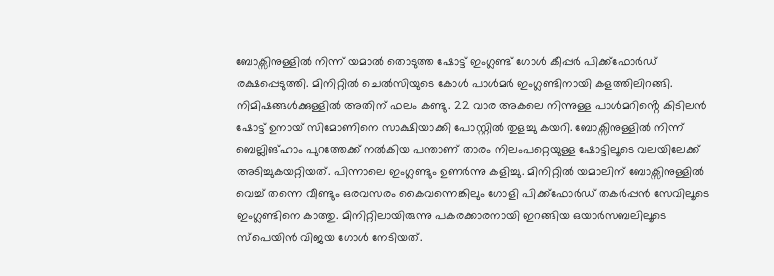ബോക്സിനുള്ളിൽ നിന്ന് യമാൽ തൊടുത്ത ഷോട്ട് ഇംഗ്ലണ്ട് ഗോൾ കീപ്പർ പിക്ക്ഫോർഡ് രക്ഷപ്പെടുത്തി. മിനിറ്റിൽ ചെൽസിയുടെ കോൾ പാൾമർ ഇംഗ്ലണ്ടിനായി കളത്തിലിറങ്ങി. നിമിഷങ്ങൾക്കുള്ളിൽ അതിന് ഫലം കണ്ടു. 22 വാര അകലെ നിന്നുള്ള പാൾമറിൻ്റെ കിടിലൻ ഷോട്ട് ഉനായ് സിമോണിനെ സാക്ഷിയാക്കി പോസ്റ്റിൽ തുളച്ചു കയറി. ബോക്സിനുള്ളിൽ നിന്ന് ബെല്ലിങ്ഹാം പുറത്തേക്ക് നൽകിയ പന്താണ് താരം നിലംപറ്റെയുള്ള ഷോട്ടിലൂടെ വലയിലേക്ക് അടിച്ചുകയറ്റിയത്. പിന്നാലെ ഇംഗ്ലണ്ടും ഉണർന്നു കളിച്ചു. മിനിറ്റിൽ യമാലിന് ബോക്സിനുള്ളിൽ വെച്ച് തന്നെ വീണ്ടും ഒരവസരം കൈവന്നെങ്കിലും ഗോളി പിക്ക്ഫോർഡ് തകർപ്പൻ സേവിലൂടെ ഇംഗ്ലണ്ടിനെ കാത്തു. മിനിറ്റിലായിരുന്നു പകരക്കാരനായി ഇറങ്ങിയ ഒയാർസബലിലൂടെ സ്പെയിൻ വിജയ ഗോൾ നേടിയത്.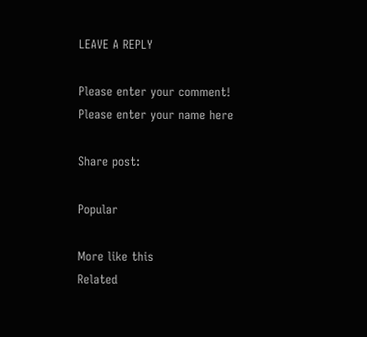LEAVE A REPLY

Please enter your comment!
Please enter your name here

Share post:

Popular

More like this
Related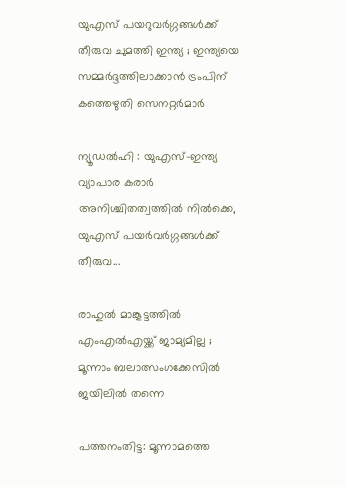യുഎസ് പയറുവർഗ്ഗങ്ങൾക്ക് തീരുവ ചുമത്തി ഇന്ത്യ ; ഇന്ത്യയെ സമ്മർദ്ദത്തിലാക്കാൻ ട്രംപിന് കത്തെഴുതി സെനറ്റർമാർ

ന്യൂഡൽഹി : യുഎസ്-ഇന്ത്യ വ്യാപാര കരാർ അനിശ്ചിതത്വത്തിൽ നിൽക്കെ, യുഎസ് പയർവർഗ്ഗങ്ങൾക്ക് തീരുവ...

രാഹുൽ മാങ്കൂട്ടത്തിൽ എംഎൽഎയ്ക്ക് ജാമ്യമില്ല ; മൂന്നാം ബലാത്സംഗക്കേസിൽ ജയിലിൽ തന്നെ

പത്തനംതിട്ട: മൂന്നാമത്തെ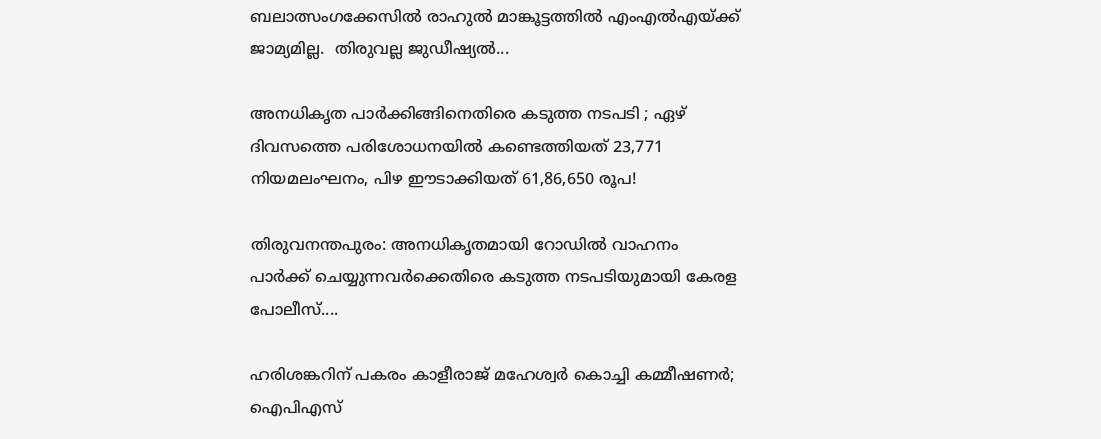ബലാത്സംഗക്കേസിൽ രാഹുൽ മാങ്കൂട്ടത്തിൽ എംഎൽഎയ്ക്ക് ജാമ്യമില്ല.  തിരുവല്ല ജുഡീഷ്യൽ...

അനധികൃത പാർക്കിങ്ങിനെതിരെ കടുത്ത നടപടി ; ഏഴ് ദിവസത്തെ പരിശോധനയിൽ കണ്ടെത്തിയത് 23,771 നിയമലംഘനം, പിഴ ഈടാക്കിയത് 61,86,650 രൂപ!

തിരുവനന്തപുരം: അനധികൃതമായി റോഡില്‍ വാഹനം പാര്‍ക്ക് ചെയ്യുന്നവർക്കെതിരെ കടുത്ത നടപടിയുമായി കേരള പോലീസ്....

ഹരിശങ്കറിന് പകരം കാളീരാജ് മഹേശ്വർ കൊച്ചി കമ്മീഷണര്‍; ഐപിഎസ്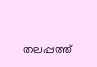തലപ്പത്ത്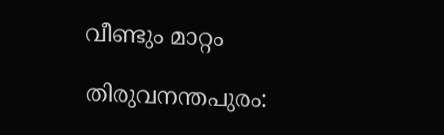വീണ്ടും മാറ്റം

തിരുവനന്തപുരം: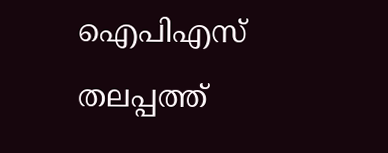ഐപിഎസ് തലപ്പത്ത്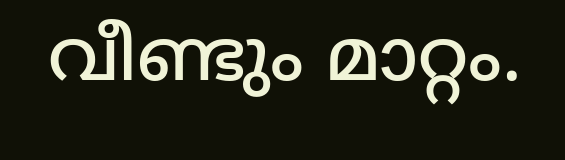വീണ്ടും മാറ്റം.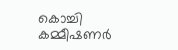കൊച്ചി കമ്മീഷണര്‍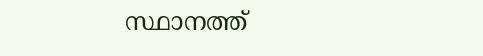സ്ഥാനത്ത്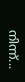നിന്ന്...